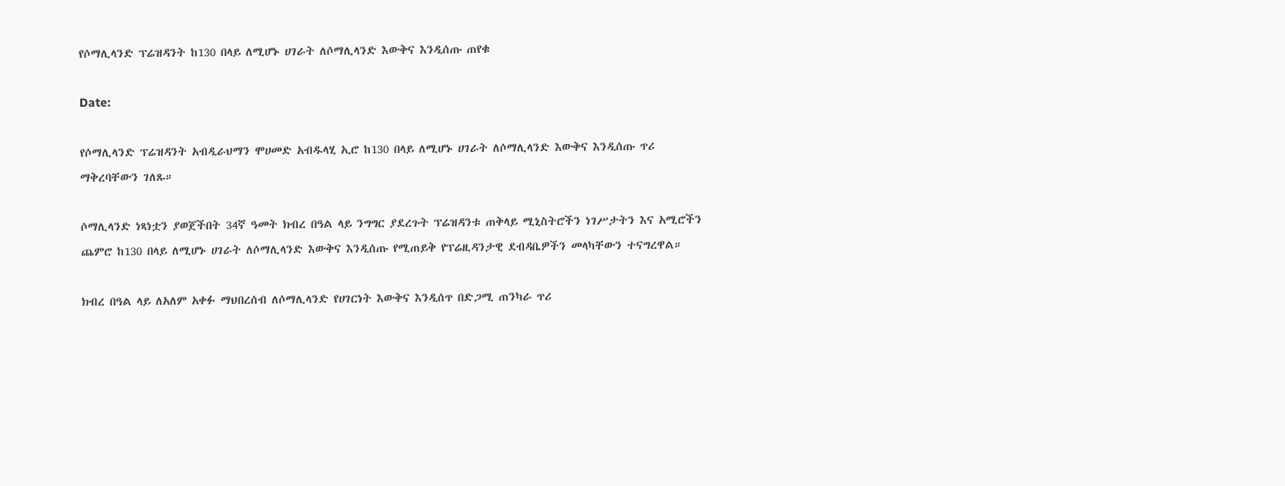የሶማሊላንድ ፕሬዝዳንት ከ130 በላይ ለሚሆኑ ሀገራት ለሶማሊላንድ እውቅና እንዲሰጡ ጠየቁ

Date:

የሶማሊላንድ ፕሬዝዳንት አብዲራህማን ሞሀመድ አብዱላሂ ኢሮ ከ130 በላይ ለሚሆኑ ሀገራት ለሶማሊላንድ እውቅና እንዲሰጡ ጥሪ ማቅረባቸውን ገለጹ።

ሶማሊላንድ ነጻነቷን ያወጀችበት 34ኛ ዓመት ክብረ በዓል ላይ ንግግር ያደረጉት ፕሬዝዳንቱ ጠቅላይ ሚኒስትሮችን ነገሥታትን እና አሚሮችን ጨምሮ ከ130 በላይ ለሚሆኑ ሀገራት ለሶማሊላንድ እውቅና እንዲሰጡ የሚጠይቅ የፕሬዚዳንታዊ ደብዳቤዎችን መላካቸውን ተናግረዋል።

ክብረ በዓል ላይ ለአለም አቀፉ ማህበረሰብ ለሶማሊላንድ የሀገርነት እውቅና እንዲሰጥ በድጋሚ ጠንካራ ጥሪ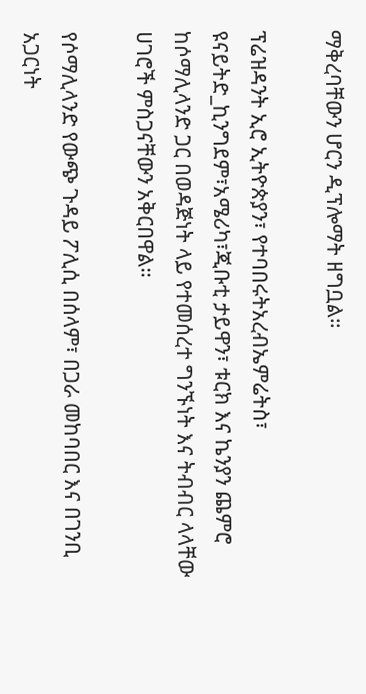ማቅረባቸውን ሆርን ዲፕሎማት ዘግቧል።

ፕሬዝዳንት ኢሮ ኢትዮጵያን፣ የተባበሩትአረብኤምሬትስ፣ ዩናይትድ_ኪንግደም፣አሜሪካ፣ጂቡቲ ታይዋን፣ ቱርክ እና ኬንያን ጨምሮ ከሶማሊላንድ ጋር በወዳጅነት ላይ የተመሰረተ ግንኙነት እና ትብብር ላላቸው ሀገሮች ምስጋናቸውን አቅርበዋል።

የሶማሊላንድ የውጭ ጉዳይ ፖሊሲ በሰላም፣ በጋራ መከባበር እና በገንቢ አጋርነት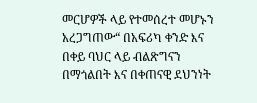መርሆዎች ላይ የተመሰረተ መሆኑን አረጋግጠው“ በአፍሪካ ቀንድ እና በቀይ ባህር ላይ ብልጽግናን በማጎልበት እና በቀጠናዊ ደህንነት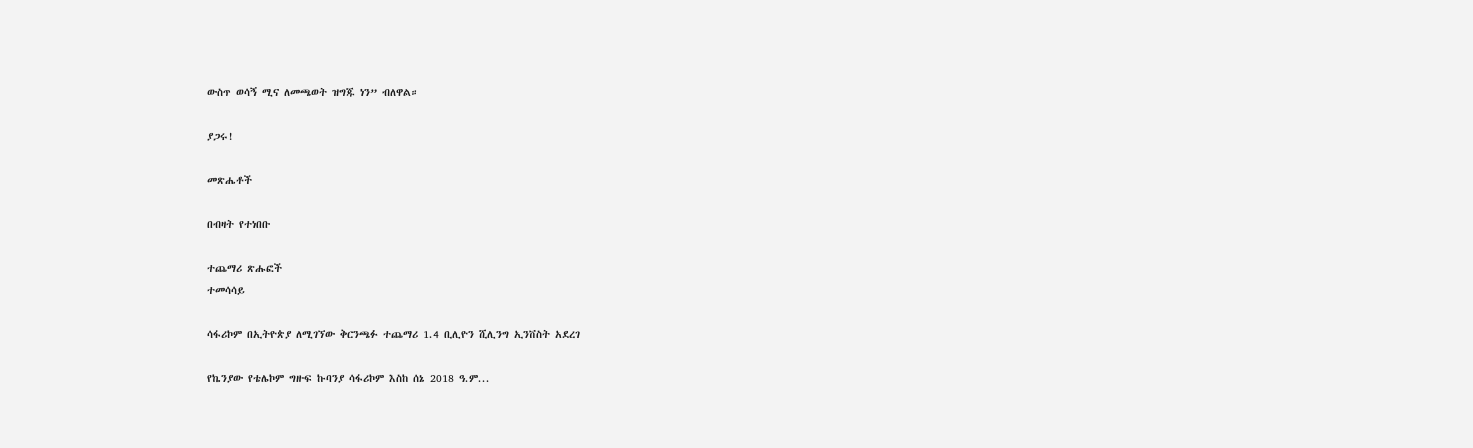ውስጥ ወሳኝ ሚና ለመጫወት ዝግጁ ነን” ብለዋል።

ያጋሩ!

መጽሔቶች

በብዛት የተነበቡ

ተጨማሪ ጽሑፎች
ተመሳሳይ

ሳፋሪኮም በኢትዮጵያ ለሚገኘው ቅርንጫፉ ተጨማሪ 1.4 ቢሊዮን ሺሊንግ ኢንቨስት አደረገ

የኬንያው የቴሌኮም ግዙፍ ኩባንያ ሳፋሪኮም እስከ ሰኔ 2018 ዓ.ም...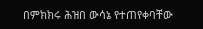በምክክሩ ሕዝበ ውሳኔ የተጠየቀባቸው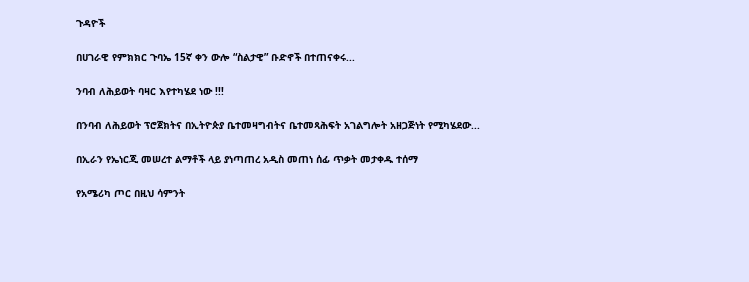ጉዳዮች

በሀገራዊ የምክክር ጉባኤ 15ኛ ቀን ውሎ “ስልታዊ” ቡድኖች በተጠናቀሩ...

ንባብ ለሕይወት ባዛር እየተካሄደ ነው !!!

በንባብ ለሕይወት ፕሮጀክትና በኢትዮጵያ ቤተመዛግብትና ቤተመጻሕፍት አገልግሎት አዘጋጅነት የሚካሄደው...

በኢራን የኤነርጂ መሠረተ ልማቶች ላይ ያነጣጠረ አዲስ መጠነ ሰፊ ጥቃት መታቀዱ ተሰማ

የአሜሪካ ጦር በዚህ ሳምንት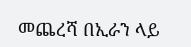መጨረሻ በኢራን ላይ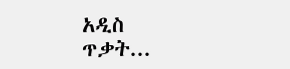አዲስ ጥቃት...